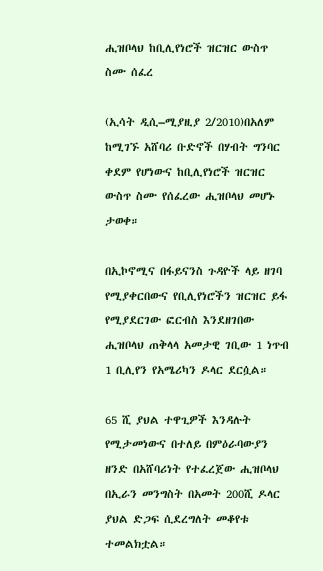ሒዝቦላህ ከቢሊየነሮች ዝርዝር ውስጥ ስሙ ሰፈረ

(ኢሳት ዲሲ–ሚያዚያ 2/2010)በአለም ከሚገኙ አሸባሪ ቡድኖች በሃብት ግንባር ቀደም የሆነውና ከቢሊየነሮች ዝርዝር ውስጥ ስሙ የሰፈረው ሒዝቦላህ መሆኑ ታወቀ።

በኢኮኖሚና በፋይናንስ ጉዳዮች ላይ ዘገባ የሚያቀርበውና የቢሊየነሮችን ዝርዝር ይፋ የሚያደርገው ፎርብስ እንደዘገበው ሒዝቦላህ ጠቅላላ አመታዊ ገቢው 1 ነጥብ 1 ቢሊየን የአሜሪካን ዶላር ደርሷል።

65 ሺ ያህል ተዋጊዎች እንዳሉት የሚታመነውና በተለይ በምዕራባውያን ዘንድ በአሸባሪነት የተፈረጀው ሒዝቦላህ በኢራን መንግስት በአመት 200ሺ ዶላር ያህል ድጋፍ ሲደረግለት መቆየቱ ተመልክቷል።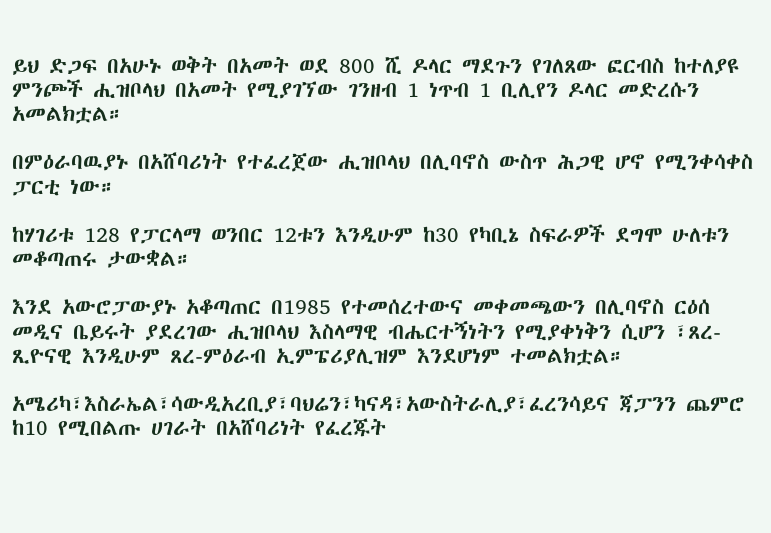ይህ ድጋፍ በአሁኑ ወቅት በአመት ወደ 800 ሺ ዶላር ማደጉን የገለጸው ፎርብስ ከተለያዩ ምንጮች ሒዝቦላህ በአመት የሚያገኘው ገንዘብ 1 ነጥብ 1 ቢሊየን ዶላር መድረሱን አመልክቷል።

በምዕራባዉያኑ በአሸባሪነት የተፈረጀው ሒዝቦላህ በሊባኖስ ውስጥ ሕጋዊ ሆኖ የሚንቀሳቀስ ፓርቲ ነው።

ከሃገሪቱ 128 የፓርላማ ወንበር 12ቱን እንዲሁም ከ30 የካቢኔ ስፍራዎች ደግሞ ሁለቱን መቆጣጠሩ ታውቋል።

እንደ አውሮፓውያኑ አቆጣጠር በ1985 የተመሰረተውና መቀመጫውን በሊባኖስ ርዕሰ መዲና ቤይሩት ያደረገው ሒዝቦላህ እስላማዊ ብሔርተኝነትን የሚያቀነቅን ሲሆን ፣ጸረ-ጺዮናዊ እንዲሁም ጸረ-ምዕራብ ኢምፔሪያሊዝም እንደሆነም ተመልክቷል።

አሜሪካ፣እስራኤል፣ሳውዲአረቢያ፣ባህሬን፣ካናዳ፣አውስትራሊያ፣ፈረንሳይና ጃፓንን ጨምሮ ከ10 የሚበልጡ ሀገራት በአሸባሪነት የፈረጁት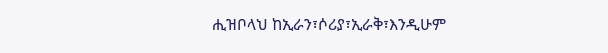ሒዝቦላህ ከኢራን፣ሶሪያ፣ኢራቅ፣እንዲሁም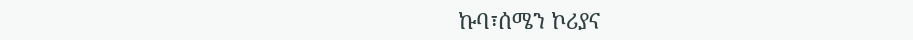ኩባ፣ሰሜን ኮሪያና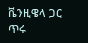ቬንዚዌላ ጋር ጥሩ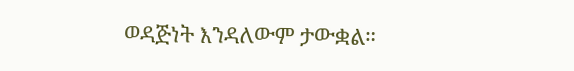ወዳጅነት እንዳለውም ታውቋል።